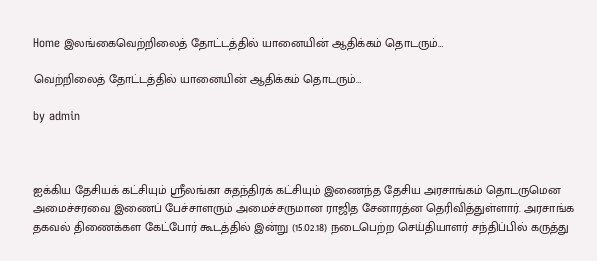Home இலங்கைவெற்றிலைத் தோட்டத்தில் யானையின் ஆதிக்கம் தொடரும்…

வெற்றிலைத் தோட்டத்தில் யானையின் ஆதிக்கம் தொடரும்…

by admin



ஐக்கிய தேசியக் கட்சியும் ஸ்ரீலங்கா சுதந்திரக் கட்சியும் இணைந்த தேசிய அரசாங்கம் தொடருமென அமைச்சரவை இணைப் பேச்சாளரும் அமைச்சருமான ராஜித சேனாரத்ன தெரிவித்துள்ளார். அரசாங்க தகவல் திணைக்கள கேட்போர் கூடத்தில் இன்று (15.02.18) நடைபெற்ற செய்தியாளர் சந்திப்பில் கருத்து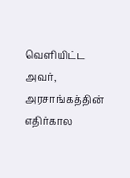வெளியிட்ட அவர், அரசாங்கத்தின் எதிர்கால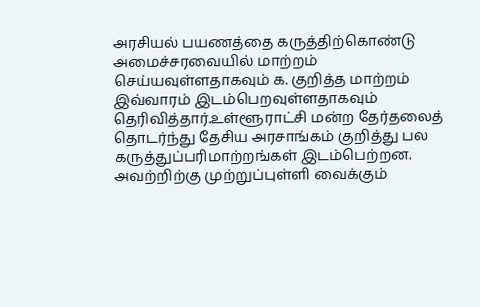அரசியல் பயணத்தை கருத்திற்கொண்டு அமைச்சரவையில் மாற்றம் செய்யவுள்ளதாகவும் க. குறித்த மாற்றம் இவ்வாரம் இடம்பெறவுள்ளதாகவும் தெரிவித்தார்.உள்ளூராட்சி மன்ற தேர்தலைத் தொடர்ந்து தேசிய அரசாங்கம் குறித்து பல கருத்துப்பரிமாற்றங்கள் இடம்பெற்றன. அவற்றிற்கு முற்றுப்புள்ளி வைக்கும்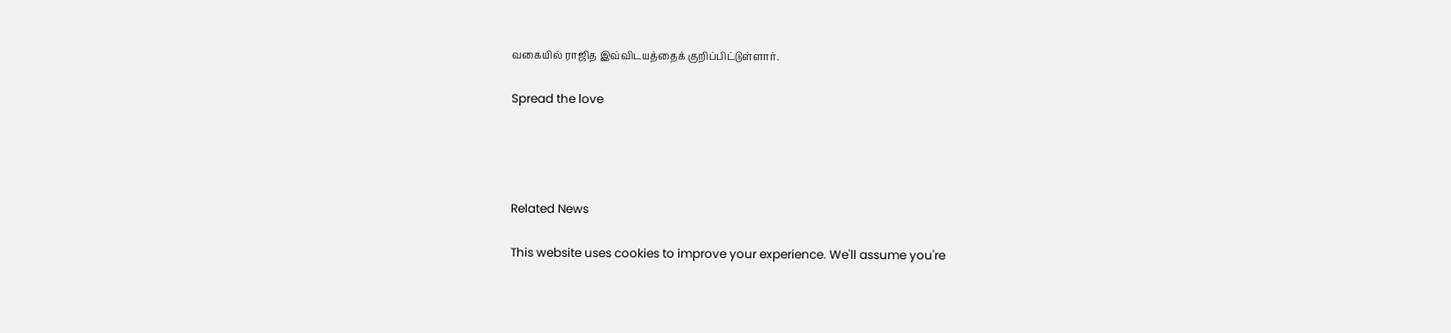வகையில் ராஜித இவ்விடயத்தைக் குறிப்பிட்டுள்ளார்.

Spread the love




Related News

This website uses cookies to improve your experience. We'll assume you're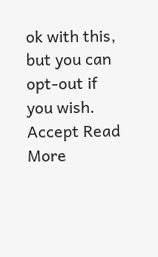ok with this, but you can opt-out if you wish. Accept Read More